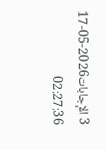3 الإجابات2026-05-17 02:27:36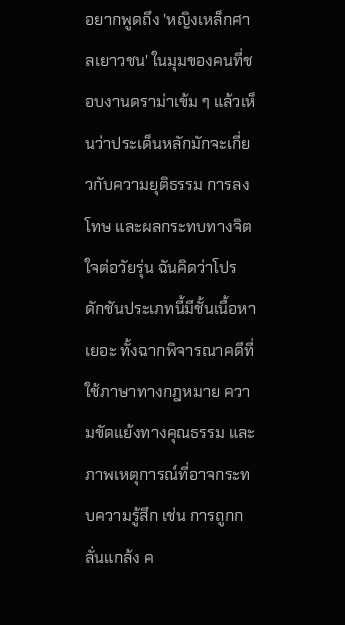อยากพูดถึง 'หญิงเหล็กศาลเยาวชน' ในมุมของคนที่ชอบงานดราม่าเข้ม ๆ แล้วเห็นว่าประเด็นหลักมักจะเกี่ยวกับความยุติธรรม การลงโทษ และผลกระทบทางจิตใจต่อวัยรุ่น ฉันคิดว่าโปรดักชันประเภทนี้มีชั้นเนื้อหาเยอะ ทั้งฉากพิจารณาคดีที่ใช้ภาษาทางกฎหมาย ความขัดแย้งทางคุณธรรม และภาพเหตุการณ์ที่อาจกระทบความรู้สึก เช่น การถูกกลั่นแกล้ง ค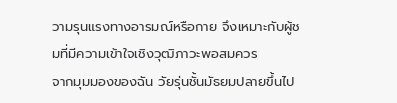วามรุนแรงทางอารมณ์หรือกาย จึงเหมาะกับผู้ชมที่มีความเข้าใจเชิงวุฒิภาวะพอสมควร
จากมุมมองของฉัน วัยรุ่นชั้นมัธยมปลายขึ้นไป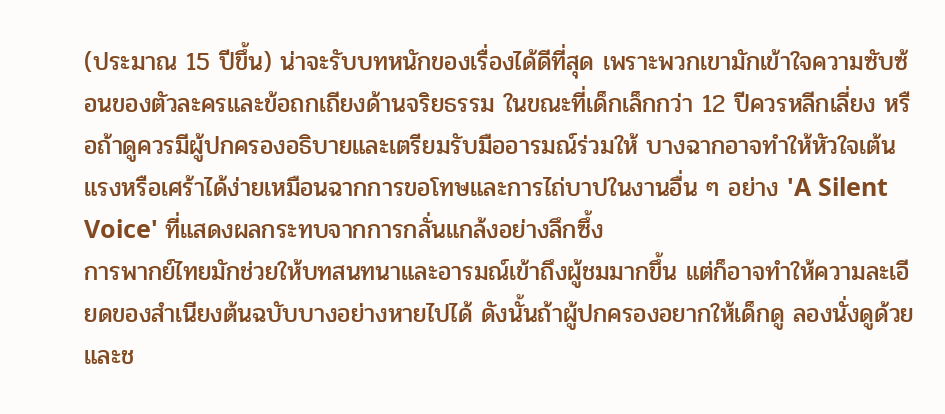(ประมาณ 15 ปีขึ้น) น่าจะรับบทหนักของเรื่องได้ดีที่สุด เพราะพวกเขามักเข้าใจความซับซ้อนของตัวละครและข้อถกเถียงด้านจริยธรรม ในขณะที่เด็กเล็กกว่า 12 ปีควรหลีกเลี่ยง หรือถ้าดูควรมีผู้ปกครองอธิบายและเตรียมรับมืออารมณ์ร่วมให้ บางฉากอาจทำให้หัวใจเต้นแรงหรือเศร้าได้ง่ายเหมือนฉากการขอโทษและการไถ่บาปในงานอื่น ๆ อย่าง 'A Silent Voice' ที่แสดงผลกระทบจากการกลั่นแกล้งอย่างลึกซึ้ง
การพากย์ไทยมักช่วยให้บทสนทนาและอารมณ์เข้าถึงผู้ชมมากขึ้น แต่ก็อาจทำให้ความละเอียดของสำเนียงต้นฉบับบางอย่างหายไปได้ ดังนั้นถ้าผู้ปกครองอยากให้เด็กดู ลองนั่งดูด้วยและช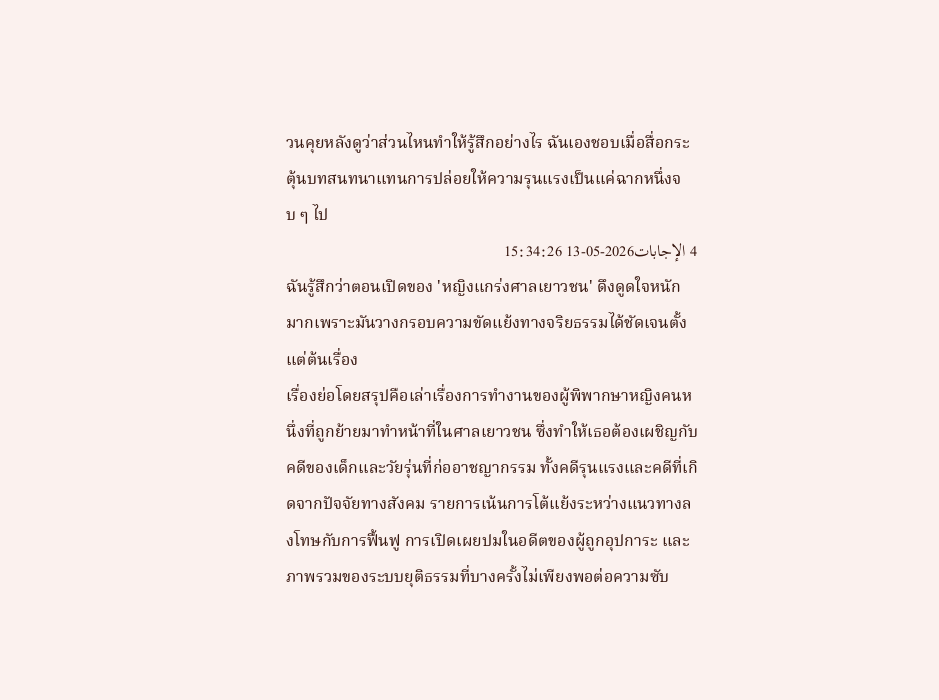วนคุยหลังดูว่าส่วนไหนทำให้รู้สึกอย่างไร ฉันเองชอบเมื่อสื่อกระตุ้นบทสนทนาแทนการปล่อยให้ความรุนแรงเป็นแค่ฉากหนึ่งจบ ๆ ไป
4 الإجابات2026-05-13 15:34:26
ฉันรู้สึกว่าตอนเปิดของ 'หญิงแกร่งศาลเยาวชน' ดึงดูดใจหนักมากเพราะมันวางกรอบความขัดแย้งทางจริยธรรมได้ชัดเจนตั้งแต่ต้นเรื่อง
เรื่องย่อโดยสรุปคือเล่าเรื่องการทำงานของผู้พิพากษาหญิงคนหนึ่งที่ถูกย้ายมาทำหน้าที่ในศาลเยาวชน ซึ่งทำให้เธอต้องเผชิญกับคดีของเด็กและวัยรุ่นที่ก่ออาชญากรรม ทั้งคดีรุนแรงและคดีที่เกิดจากปัจจัยทางสังคม รายการเน้นการโต้แย้งระหว่างแนวทางลงโทษกับการฟื้นฟู การเปิดเผยปมในอดีตของผู้ถูกอุปการะ และภาพรวมของระบบยุติธรรมที่บางครั้งไม่เพียงพอต่อความซับ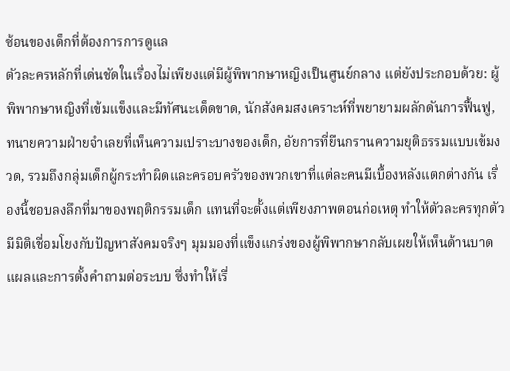ซ้อนของเด็กที่ต้องการการดูแล
ตัวละครหลักที่เด่นชัดในเรื่องไม่เพียงแต่มีผู้พิพากษาหญิงเป็นศูนย์กลาง แต่ยังประกอบด้วย: ผู้พิพากษาหญิงที่เข้มแข็งและมีทัศนะเด็ดขาด, นักสังคมสงเคราะห์ที่พยายามผลักดันการฟื้นฟู, ทนายความฝ่ายจำเลยที่เห็นความเปราะบางของเด็ก, อัยการที่ยืนกรานความยุติธรรมแบบเข้มงวด, รวมถึงกลุ่มเด็กผู้กระทำผิดและครอบครัวของพวกเขาที่แต่ละคนมีเบื้องหลังแตกต่างกัน เรื่องนี้ชอบลงลึกที่มาของพฤติกรรมเด็ก แทนที่จะตั้งแต่เพียงภาพตอนก่อเหตุ ทำให้ตัวละครทุกตัวมีมิติเชื่อมโยงกับปัญหาสังคมจริงๆ มุมมองที่แข็งแกร่งของผู้พิพากษากลับเผยให้เห็นด้านบาดแผลและการตั้งคำถามต่อระบบ ซึ่งทำให้เรื่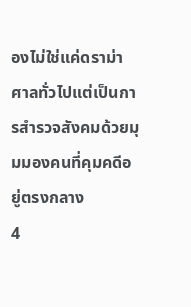องไม่ใช่แค่ดราม่าศาลทั่วไปแต่เป็นการสำรวจสังคมด้วยมุมมองคนที่คุมคดีอยู่ตรงกลาง
4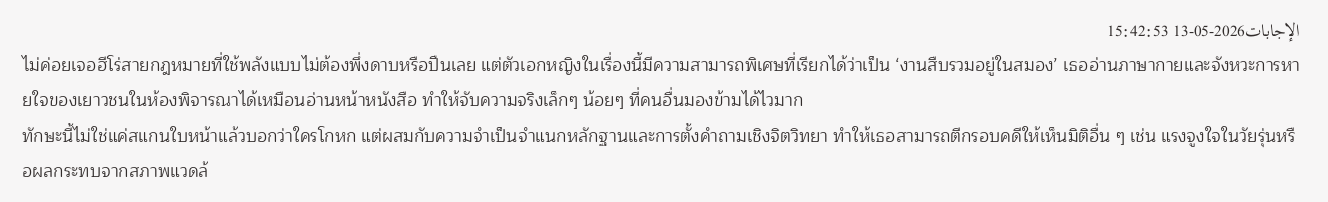الإجابات2026-05-13 15:42:53
ไม่ค่อยเจอฮีโร่สายกฎหมายที่ใช้พลังแบบไม่ต้องพึ่งดาบหรือปืนเลย แต่ตัวเอกหญิงในเรื่องนี้มีความสามารถพิเศษที่เรียกได้ว่าเป็น ‘งานสืบรวมอยู่ในสมอง’ เธออ่านภาษากายและจังหวะการหายใจของเยาวชนในห้องพิจารณาได้เหมือนอ่านหน้าหนังสือ ทำให้จับความจริงเล็กๆ น้อยๆ ที่คนอื่นมองข้ามได้ไวมาก
ทักษะนี้ไม่ใช่แค่สแกนใบหน้าแล้วบอกว่าใครโกหก แต่ผสมกับความจำเป็นจำแนกหลักฐานและการตั้งคำถามเชิงจิตวิทยา ทำให้เธอสามารถตีกรอบคดีให้เห็นมิติอื่น ๆ เช่น แรงจูงใจในวัยรุ่นหรือผลกระทบจากสภาพแวดล้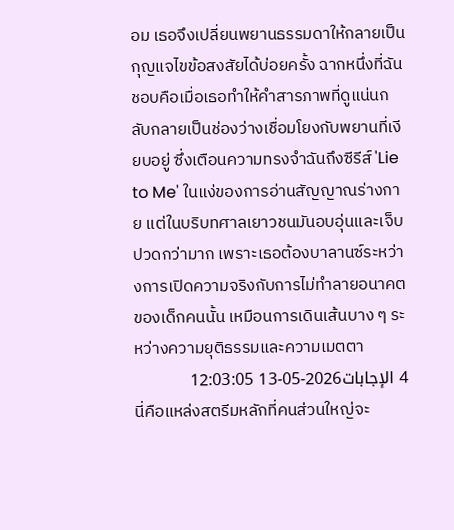อม เธอจึงเปลี่ยนพยานธรรมดาให้กลายเป็นกุญแจไขข้อสงสัยได้บ่อยครั้ง ฉากหนึ่งที่ฉันชอบคือเมื่อเธอทำให้คำสารภาพที่ดูแน่นกลับกลายเป็นช่องว่างเชื่อมโยงกับพยานที่เงียบอยู่ ซึ่งเตือนความทรงจำฉันถึงซีรีส์ 'Lie to Me' ในแง่ของการอ่านสัญญาณร่างกาย แต่ในบริบทศาลเยาวชนมันอบอุ่นและเจ็บปวดกว่ามาก เพราะเธอต้องบาลานซ์ระหว่างการเปิดความจริงกับการไม่ทำลายอนาคตของเด็กคนนั้น เหมือนการเดินเส้นบาง ๆ ระหว่างความยุติธรรมและความเมตตา
4 الإجابات2026-05-13 12:03:05
นี่คือแหล่งสตรีมหลักที่คนส่วนใหญ่จะ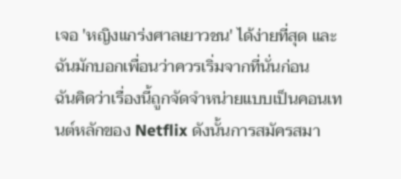เจอ 'หญิงแกร่งศาลเยาวชน' ได้ง่ายที่สุด และฉันมักบอกเพื่อนว่าควรเริ่มจากที่นั่นก่อน
ฉันคิดว่าเรื่องนี้ถูกจัดจำหน่ายแบบเป็นคอนเทนต์หลักของ Netflix ดังนั้นการสมัครสมา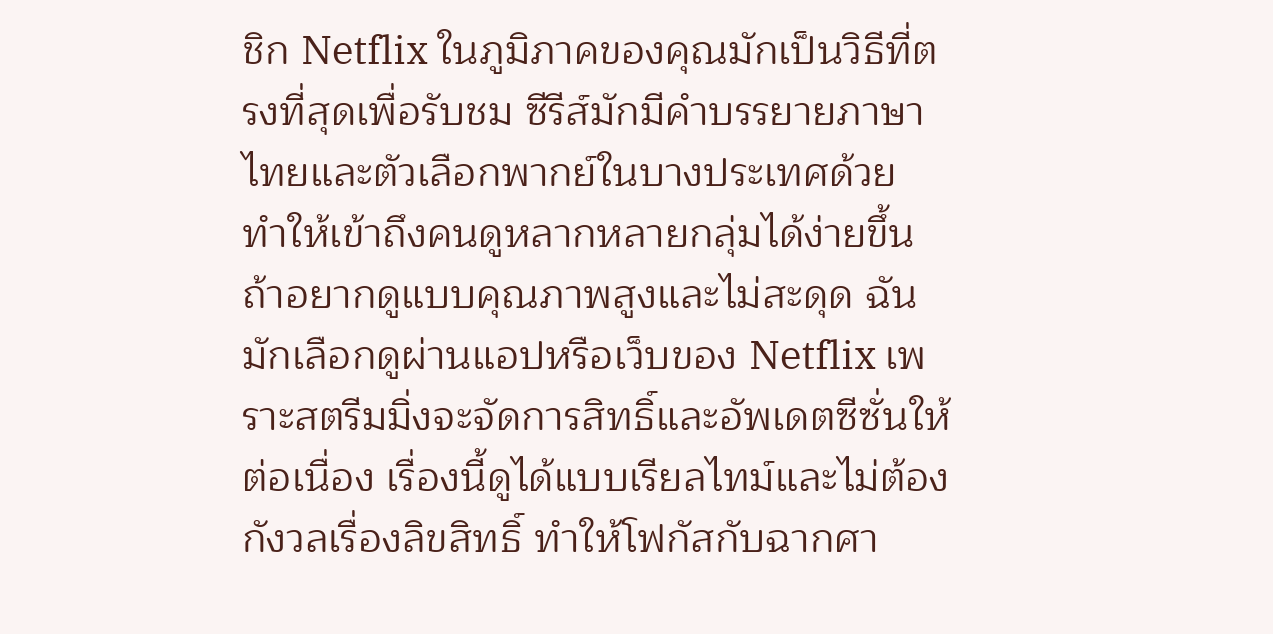ชิก Netflix ในภูมิภาคของคุณมักเป็นวิธีที่ตรงที่สุดเพื่อรับชม ซีรีส์มักมีคำบรรยายภาษาไทยและตัวเลือกพากย์ในบางประเทศด้วย ทำให้เข้าถึงคนดูหลากหลายกลุ่มได้ง่ายขึ้น
ถ้าอยากดูแบบคุณภาพสูงและไม่สะดุด ฉันมักเลือกดูผ่านแอปหรือเว็บของ Netflix เพราะสตรีมมิ่งจะจัดการสิทธิ์และอัพเดตซีซั่นให้ต่อเนื่อง เรื่องนี้ดูได้แบบเรียลไทม์และไม่ต้องกังวลเรื่องลิขสิทธิ์ ทำให้โฟกัสกับฉากศา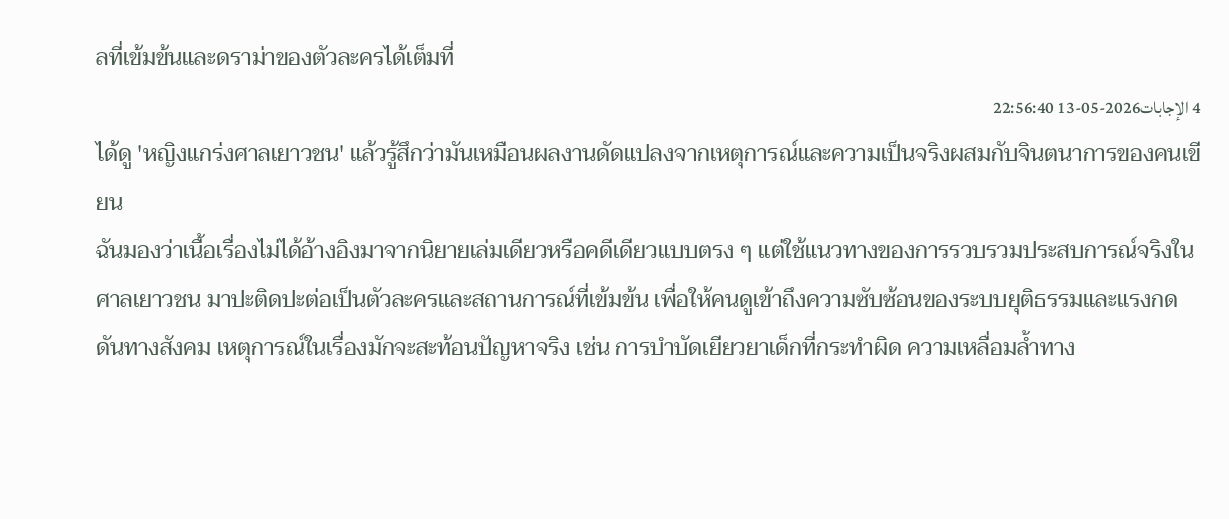ลที่เข้มข้นและดราม่าของตัวละครได้เต็มที่
4 الإجابات2026-05-13 22:56:40
ได้ดู 'หญิงแกร่งศาลเยาวชน' แล้วรู้สึกว่ามันเหมือนผลงานดัดแปลงจากเหตุการณ์และความเป็นจริงผสมกับจินตนาการของคนเขียน
ฉันมองว่าเนื้อเรื่องไม่ได้อ้างอิงมาจากนิยายเล่มเดียวหรือคดีเดียวแบบตรง ๆ แต่ใช้แนวทางของการรวบรวมประสบการณ์จริงในศาลเยาวชน มาปะติดปะต่อเป็นตัวละครและสถานการณ์ที่เข้มข้น เพื่อให้คนดูเข้าถึงความซับซ้อนของระบบยุติธรรมและแรงกดดันทางสังคม เหตุการณ์ในเรื่องมักจะสะท้อนปัญหาจริง เช่น การบำบัดเยียวยาเด็กที่กระทำผิด ความเหลื่อมล้ำทาง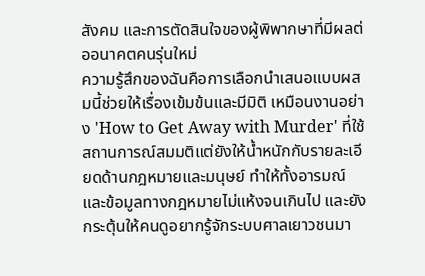สังคม และการตัดสินใจของผู้พิพากษาที่มีผลต่ออนาคตคนรุ่นใหม่
ความรู้สึกของฉันคือการเลือกนำเสนอแบบผสมนี้ช่วยให้เรื่องเข้มข้นและมีมิติ เหมือนงานอย่าง 'How to Get Away with Murder' ที่ใช้สถานการณ์สมมติแต่ยังให้น้ำหนักกับรายละเอียดด้านกฎหมายและมนุษย์ ทำให้ทั้งอารมณ์และข้อมูลทางกฎหมายไม่แห้งจนเกินไป และยังกระตุ้นให้คนดูอยากรู้จักระบบศาลเยาวชนมา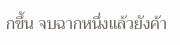กขึ้น จบฉากหนึ่งแล้วยังค้า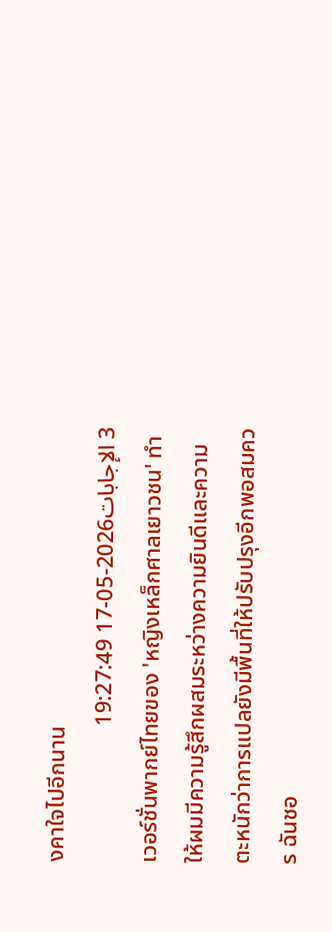งคาใจไปอีกนาน
3 الإجابات2026-05-17 19:27:49
เวอร์ชั่นพากย์ไทยของ 'หญิงเหล็กศาลเยาวชน' ทำให้ผมมีความรู้สึกผสมระหว่างความยินดีและความตะหนักว่าการแปลยังมีพื้นที่ให้ปรับปรุงอีกพอสมควร ฉันชอ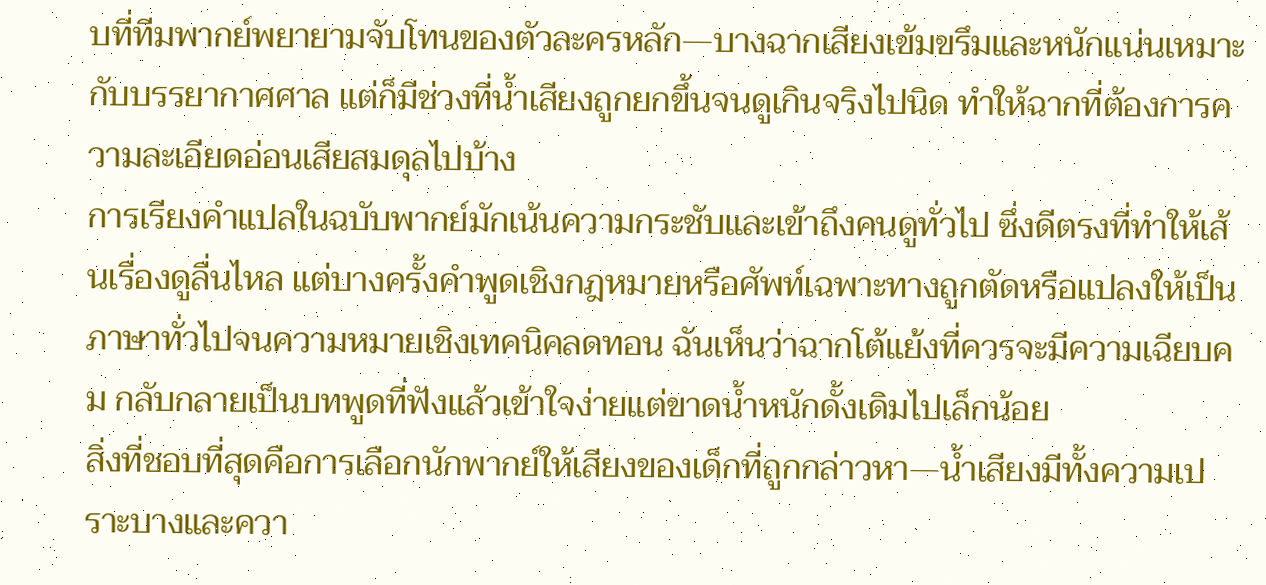บที่ทีมพากย์พยายามจับโทนของตัวละครหลัก—บางฉากเสียงเข้มขรึมและหนักแน่นเหมาะกับบรรยากาศศาล แต่ก็มีช่วงที่น้ำเสียงถูกยกขึ้นจนดูเกินจริงไปนิด ทำให้ฉากที่ต้องการความละเอียดอ่อนเสียสมดุลไปบ้าง
การเรียงคำแปลในฉบับพากย์มักเน้นความกระชับและเข้าถึงคนดูทั่วไป ซึ่งดีตรงที่ทำให้เส้นเรื่องดูลื่นไหล แต่บางครั้งคำพูดเชิงกฎหมายหรือศัพท์เฉพาะทางถูกตัดหรือแปลงให้เป็นภาษาทั่วไปจนความหมายเชิงเทคนิคลดทอน ฉันเห็นว่าฉากโต้แย้งที่ควรจะมีความเฉียบคม กลับกลายเป็นบทพูดที่ฟังแล้วเข้าใจง่ายแต่ขาดน้ำหนักดั้งเดิมไปเล็กน้อย
สิ่งที่ชอบที่สุดคือการเลือกนักพากย์ให้เสียงของเด็กที่ถูกกล่าวหา—น้ำเสียงมีทั้งความเปราะบางและควา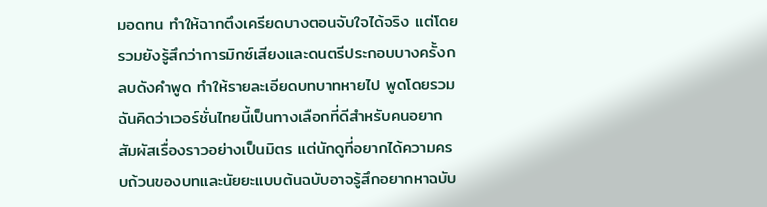มอดทน ทำให้ฉากตึงเครียดบางตอนจับใจได้จริง แต่โดยรวมยังรู้สึกว่าการมิกซ์เสียงและดนตรีประกอบบางครั้งกลบดังคำพูด ทำให้รายละเอียดบทบาทหายไป พูดโดยรวม ฉันคิดว่าเวอร์ชั่นไทยนี้เป็นทางเลือกที่ดีสำหรับคนอยากสัมผัสเรื่องราวอย่างเป็นมิตร แต่นักดูที่อยากได้ความครบถ้วนของบทและนัยยะแบบต้นฉบับอาจรู้สึกอยากหาฉบับ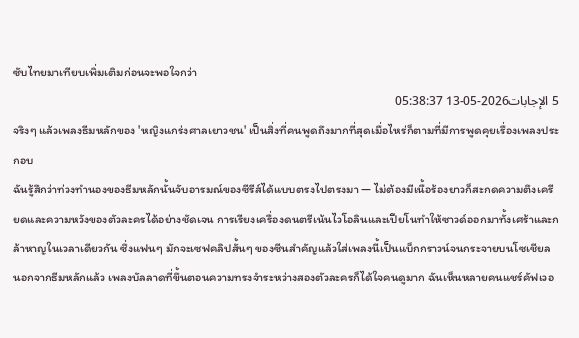ซับไทยมาเทียบเพิ่มเติมก่อนจะพอใจกว่า
5 الإجابات2026-05-13 05:38:37
จริงๆ แล้วเพลงธีมหลักของ 'หญิงแกร่งศาลเยาวชน' เป็นสิ่งที่คนพูดถึงมากที่สุดเมื่อไหร่ก็ตามที่มีการพูดคุยเรื่องเพลงประกอบ
ฉันรู้สึกว่าท่วงทำนองของธีมหลักนั้นจับอารมณ์ของซีรีส์ได้แบบตรงไปตรงมา — ไม่ต้องมีเนื้อร้องยาวก็สะกดความตึงเครียดและความหวังของตัวละครได้อย่างชัดเจน การเรียงเครื่องดนตรีเน้นไวโอลินและเปียโนทำให้ซาวด์ออกมาทั้งเศร้าและกล้าหาญในเวลาเดียวกัน ซึ่งแฟนๆ มักจะเซฟคลิปสั้นๆ ของซีนสำคัญแล้วใส่เพลงนี้เป็นแบ็กกราวน์จนกระจายบนโซเชียล
นอกจากธีมหลักแล้ว เพลงบัลลาดที่ขึ้นตอนความทรงจำระหว่างสองตัวละครก็ได้ใจคนดูมาก ฉันเห็นหลายคนแชร์คัฟเวอ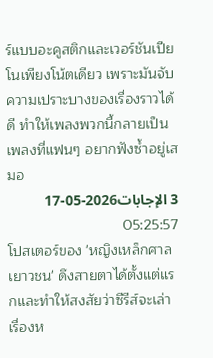ร์แบบอะคูสติกและเวอร์ชันเปียโนเพียงโน้ตเดียว เพราะมันจับความเปราะบางของเรื่องราวได้ดี ทำให้เพลงพวกนี้กลายเป็นเพลงที่แฟนๆ อยากฟังซ้ำอยู่เสมอ
3 الإجابات2026-05-17 05:25:57
โปสเตอร์ของ 'หญิงเหล็กศาลเยาวชน' ดึงสายตาได้ตั้งแต่แรกและทำให้สงสัยว่าซีรีส์จะเล่าเรื่องห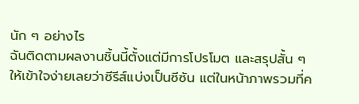นัก ๆ อย่างไร
ฉันติดตามผลงานชิ้นนี้ตั้งแต่มีการโปรโมต และสรุปสั้น ๆ ให้เข้าใจง่ายเลยว่าซีรีส์แบ่งเป็นซีซัน แต่ในหน้าภาพรวมที่ค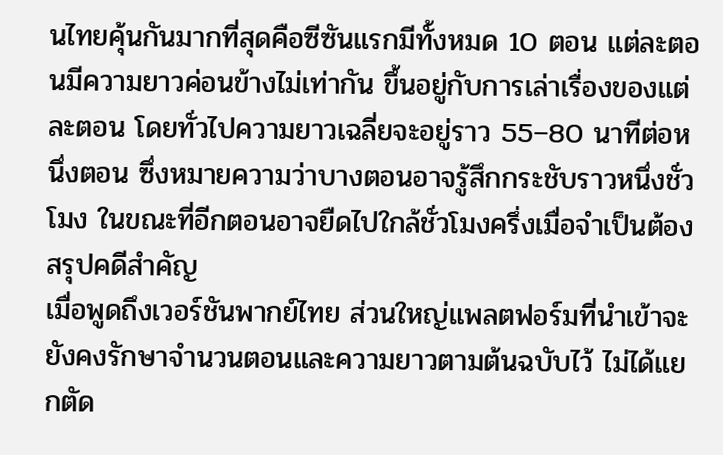นไทยคุ้นกันมากที่สุดคือซีซันแรกมีทั้งหมด 10 ตอน แต่ละตอนมีความยาวค่อนข้างไม่เท่ากัน ขึ้นอยู่กับการเล่าเรื่องของแต่ละตอน โดยทั่วไปความยาวเฉลี่ยจะอยู่ราว 55–80 นาทีต่อหนึ่งตอน ซึ่งหมายความว่าบางตอนอาจรู้สึกกระชับราวหนึ่งชั่วโมง ในขณะที่อีกตอนอาจยืดไปใกล้ชั่วโมงครึ่งเมื่อจำเป็นต้องสรุปคดีสำคัญ
เมื่อพูดถึงเวอร์ชันพากย์ไทย ส่วนใหญ่แพลตฟอร์มที่นำเข้าจะยังคงรักษาจำนวนตอนและความยาวตามต้นฉบับไว้ ไม่ได้แยกตัด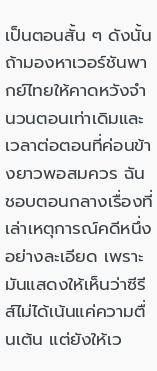เป็นตอนสั้น ๆ ดังนั้นถ้ามองหาเวอร์ชันพากย์ไทยให้คาดหวังจำนวนตอนเท่าเดิมและเวลาต่อตอนที่ค่อนข้างยาวพอสมควร ฉันชอบตอนกลางเรื่องที่เล่าเหตุการณ์คดีหนึ่งอย่างละเอียด เพราะมันแสดงให้เห็นว่าซีรีส์ไม่ได้เน้นแค่ความตื่นเต้น แต่ยังให้เว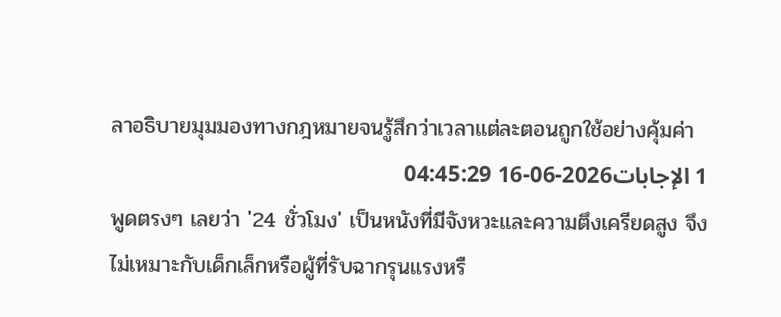ลาอธิบายมุมมองทางกฎหมายจนรู้สึกว่าเวลาแต่ละตอนถูกใช้อย่างคุ้มค่า
1 الإجابات2026-06-16 04:45:29
พูดตรงๆ เลยว่า '24 ชั่วโมง' เป็นหนังที่มีจังหวะและความตึงเครียดสูง จึงไม่เหมาะกับเด็กเล็กหรือผู้ที่รับฉากรุนแรงหรื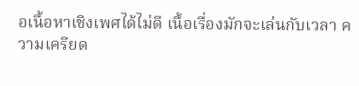อเนื้อหาเชิงเพศได้ไม่ดี เนื้อเรื่องมักจะเล่นกับเวลา ความเครียด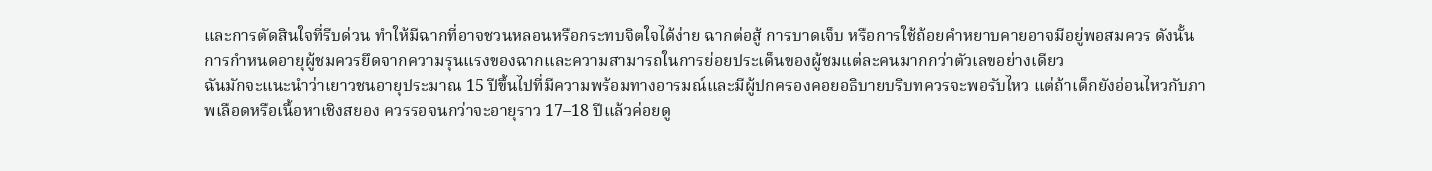และการตัดสินใจที่รีบด่วน ทำให้มีฉากที่อาจชวนหลอนหรือกระทบจิตใจได้ง่าย ฉากต่อสู้ การบาดเจ็บ หรือการใช้ถ้อยคำหยาบคายอาจมีอยู่พอสมควร ดังนั้นการกำหนดอายุผู้ชมควรยึดจากความรุนแรงของฉากและความสามารถในการย่อยประเด็นของผู้ชมแต่ละคนมากกว่าตัวเลขอย่างเดียว
ฉันมักจะแนะนำว่าเยาวชนอายุประมาณ 15 ปีขึ้นไปที่มีความพร้อมทางอารมณ์และมีผู้ปกครองคอยอธิบายบริบทควรจะพอรับไหว แต่ถ้าเด็กยังอ่อนไหวกับภาพเลือดหรือเนื้อหาเชิงสยอง ควรรอจนกว่าจะอายุราว 17–18 ปีแล้วค่อยดู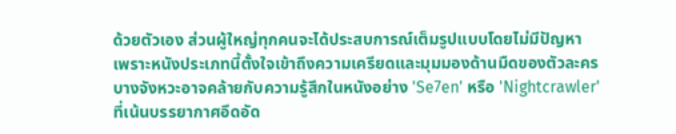ด้วยตัวเอง ส่วนผู้ใหญ่ทุกคนจะได้ประสบการณ์เต็มรูปแบบโดยไม่มีปัญหา เพราะหนังประเภทนี้ตั้งใจเข้าถึงความเครียดและมุมมองด้านมืดของตัวละคร บางจังหวะอาจคล้ายกับความรู้สึกในหนังอย่าง 'Se7en' หรือ 'Nightcrawler' ที่เน้นบรรยากาศอึดอัด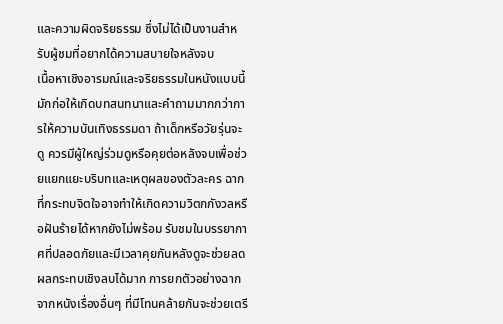และความผิดจริยธรรม ซึ่งไม่ได้เป็นงานสำหรับผู้ชมที่อยากได้ความสบายใจหลังจบ
เนื้อหาเชิงอารมณ์และจริยธรรมในหนังแบบนี้มักก่อให้เกิดบทสนทนาและคำถามมากกว่าการให้ความบันเทิงธรรมดา ถ้าเด็กหรือวัยรุ่นจะดู ควรมีผู้ใหญ่ร่วมดูหรือคุยต่อหลังจบเพื่อช่วยแยกแยะบริบทและเหตุผลของตัวละคร ฉากที่กระทบจิตใจอาจทำให้เกิดความวิตกกังวลหรือฝันร้ายได้หากยังไม่พร้อม รับชมในบรรยากาศที่ปลอดภัยและมีเวลาคุยกันหลังดูจะช่วยลดผลกระทบเชิงลบได้มาก การยกตัวอย่างฉากจากหนังเรื่องอื่นๆ ที่มีโทนคล้ายกันจะช่วยเตรี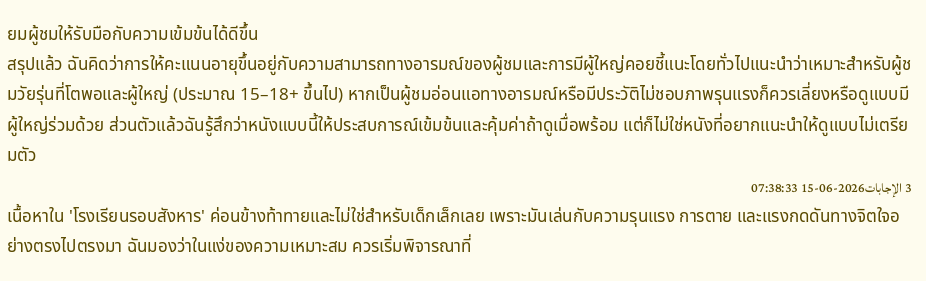ยมผู้ชมให้รับมือกับความเข้มข้นได้ดีขึ้น
สรุปแล้ว ฉันคิดว่าการให้คะแนนอายุขึ้นอยู่กับความสามารถทางอารมณ์ของผู้ชมและการมีผู้ใหญ่คอยชี้แนะโดยทั่วไปแนะนำว่าเหมาะสำหรับผู้ชมวัยรุ่นที่โตพอและผู้ใหญ่ (ประมาณ 15–18+ ขึ้นไป) หากเป็นผู้ชมอ่อนแอทางอารมณ์หรือมีประวัติไม่ชอบภาพรุนแรงก็ควรเลี่ยงหรือดูแบบมีผู้ใหญ่ร่วมด้วย ส่วนตัวแล้วฉันรู้สึกว่าหนังแบบนี้ให้ประสบการณ์เข้มข้นและคุ้มค่าถ้าดูเมื่อพร้อม แต่ก็ไม่ใช่หนังที่อยากแนะนำให้ดูแบบไม่เตรียมตัว
3 الإجابات2026-06-15 07:38:33
เนื้อหาใน 'โรงเรียนรอบสังหาร' ค่อนข้างท้าทายและไม่ใช่สำหรับเด็กเล็กเลย เพราะมันเล่นกับความรุนแรง การตาย และแรงกดดันทางจิตใจอย่างตรงไปตรงมา ฉันมองว่าในแง่ของความเหมาะสม ควรเริ่มพิจารณาที่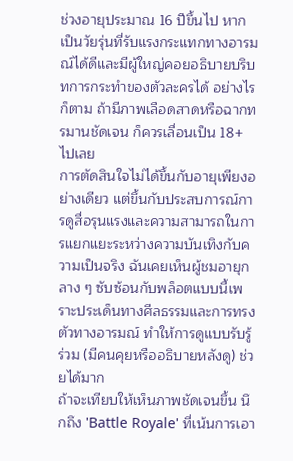ช่วงอายุประมาณ 16 ปีขึ้นไป หากเป็นวัยรุ่นที่รับแรงกระแทกทางอารมณ์ได้ดีและมีผู้ใหญ่คอยอธิบายบริบทการกระทำของตัวละครได้ อย่างไรก็ตาม ถ้ามีภาพเลือดสาดหรือฉากทรมานชัดเจน ก็ควรเลื่อนเป็น 18+ ไปเลย
การตัดสินใจไม่ได้ขึ้นกับอายุเพียงอย่างเดียว แต่ขึ้นกับประสบการณ์การดูสื่อรุนแรงและความสามารถในการแยกแยะระหว่างความบันเทิงกับความเป็นจริง ฉันเคยเห็นผู้ชมอายุกลาง ๆ ซับซ้อนกับพล็อตแบบนี้เพราะประเด็นทางศีลธรรมและการทรงตัวทางอารมณ์ ทำให้การดูแบบรับรู้ร่วม (มีคนคุยหรืออธิบายหลังดู) ช่วยได้มาก
ถ้าจะเทียบให้เห็นภาพชัดเจนขึ้น นึกถึง 'Battle Royale' ที่เน้นการเอา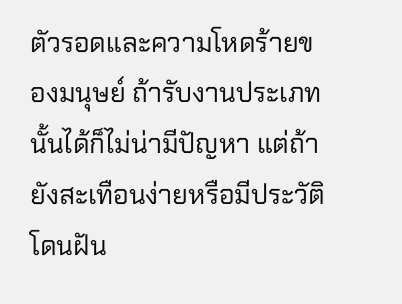ตัวรอดและความโหดร้ายของมนุษย์ ถ้ารับงานประเภทนั้นได้ก็ไม่น่ามีปัญหา แต่ถ้ายังสะเทือนง่ายหรือมีประวัติโดนฝัน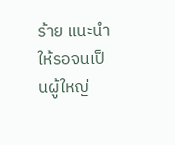ร้าย แนะนำให้รอจนเป็นผู้ใหญ่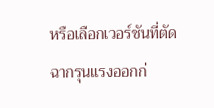หรือเลือกเวอร์ชันที่ตัดฉากรุนแรงออกก่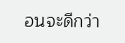อนจะดีกว่า